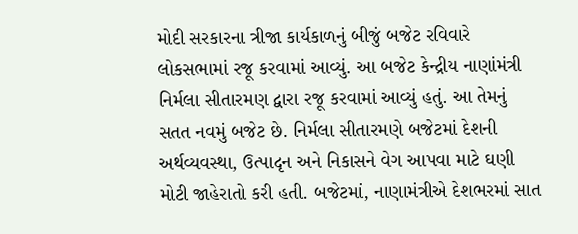મોદી સરકારના ત્રીજા કાર્યકાળનું બીજું બજેટ રવિવારે લોકસભામાં રજૂ કરવામાં આવ્યું. આ બજેટ કેન્દ્રીય નાણાંમંત્રી નિર્મલા સીતારમણ દ્વારા રજૂ કરવામાં આવ્યું હતું. આ તેમનું સતત નવમું બજેટ છે. નિર્મલા સીતારમણે બજેટમાં દેશની અર્થવ્યવસ્થા, ઉત્પાદૃન અને નિકાસને વેગ આપવા માટે ઘણી મોટી જાહેરાતો કરી હતી. બજેટમાં, નાણામંત્રીએ દેશભરમાં સાત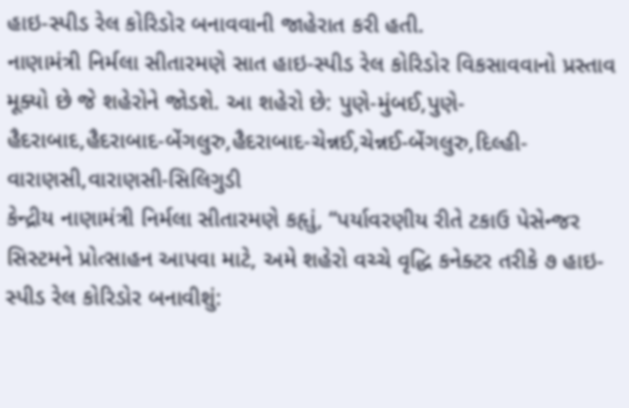હાઇ-સ્પીડ રેલ કોરિડોર બનાવવાની જાહેરાત કરી હતી.
નાણામંત્રી નિર્મલા સીતારમણે સાત હાઇ-સ્પીડ રેલ કોરિડોર વિકસાવવાનો પ્રસ્તાવ મૂક્યો છે જે શહેરોને જોડશે. આ શહેરો છે: પુણે-મુંબઈ,પુણે-હૈદરાબાદ,હૈદરાબાદ-બેંગલુરુ,હૈદરાબાદ-ચેન્નઈ,ચેન્નઈ-બેંગલુરુ,દિલ્હી-વારાણસી,વારાણસી-સિલિગુડી
કેન્દ્રીય નાણામંત્રી નિર્મલા સીતારમણે કહૃાું, “પર્યાવરણીય રીતે ટકાઉ પેસેન્જર સિસ્ટમને પ્રોત્સાહન આપવા માટે, અમે શહેરો વચ્ચે વૃદ્ધિ કનેક્ટર તરીકે ૭ હાઇ-સ્પીડ રેલ કોરિડોર બનાવીશું: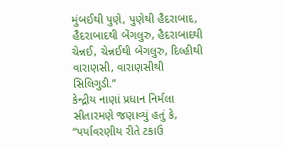મુંબઈથી પુણે, પુણેથી હૈદરાબાદ, હૈદરાબાદથી બેંગલુરુ, હૈદરાબાદથી ચેન્નઈ, ચેન્નઈથી બેંગલુરુ, દિલ્હીથી વારાણસી, વારાણસીથી સિલિગુડી.”
કેન્દ્રીય નાણાં પ્રધાન નિર્મલા સીતારમણે જણાવ્યું હતું કે, “પર્યાવરણીય રીતે ટકાઉ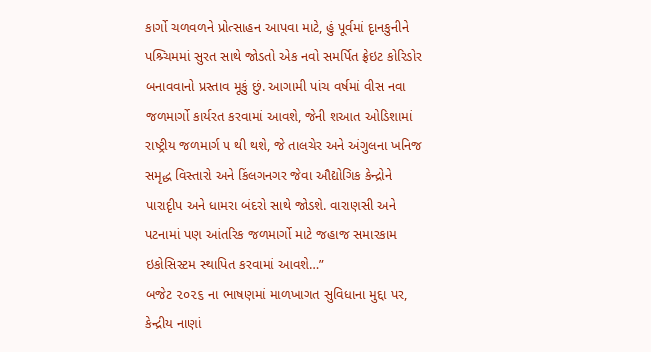કાર્ગો ચળવળને પ્રોત્સાહન આપવા માટે, હું પૂર્વમાં દૃાનકુનીને પશ્ર્ચિમમાં સુરત સાથે જોડતો એક નવો સમર્પિત ફ્રેઇટ કોરિડોર બનાવવાનો પ્રસ્તાવ મૂકું છું. આગામી પાંચ વર્ષમાં વીસ નવા જળમાર્ગો કાર્યરત કરવામાં આવશે, જેની શઆત ઓડિશામાં રાષ્ટ્રીય જળમાર્ગ ૫ થી થશે, જે તાલચેર અને અંગુલના ખનિજ સમૃદ્ધ વિસ્તારો અને કિંલગનગર જેવા ઔદ્યોગિક કેન્દ્રોને પારાદૃીપ અને ધામરા બંદરો સાથે જોડશે. વારાણસી અને પટનામાં પણ આંતરિક જળમાર્ગો માટે જહાજ સમારકામ ઇકોસિસ્ટમ સ્થાપિત કરવામાં આવશે…”
બજેટ ૨૦૨૬ ના ભાષણમાં માળખાગત સુવિધાના મુદ્દા પર, કેન્દ્રીય નાણાં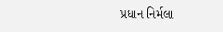પ્રધાન નિર્મલા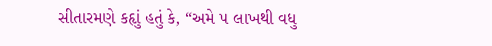સીતારમણે કહૃાું હતું કે, “અમે ૫ લાખથી વધુ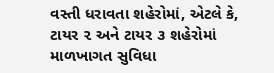વસ્તી ધરાવતા શહેરોમાં, એટલે કે, ટાયર ૨ અને ટાયર ૩ શહેરોમાં માળખાગત સુવિધા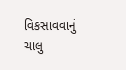વિકસાવવાનું ચાલુ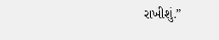રાખીશું.”